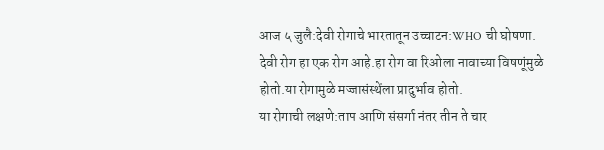आज ५ जुलै:देवी रोगाचे भारतातून उच्चाटन:WHO ची घोषणा.
देवी रोग हा एक रोग आहे.हा रोग वा रिओला नावाच्या विषणूंमुळे होतो.या रोगामुळे मज्जासंस्थेंला प्रादुर्भाव होतो.
या रोगाची लक्षणे:ताप आणि संसर्गा नंतर तीन ते चार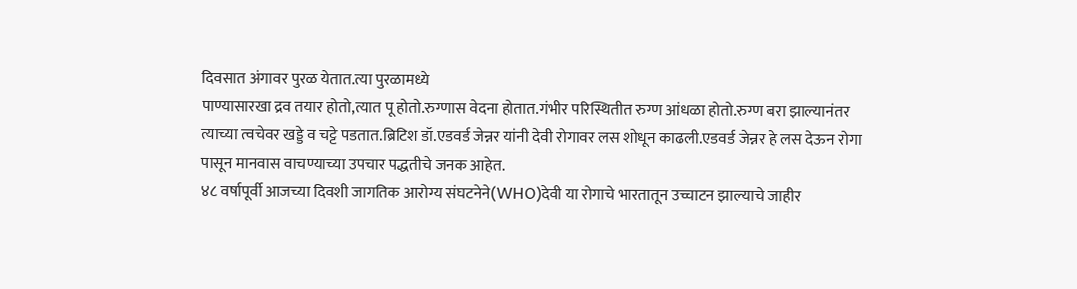दिवसात अंगावर पुरळ येतात.त्या पुरळामध्ये
पाण्यासारखा द्रव तयार होतो,त्यात पू होतो.रुग्णास वेदना होतात.गंभीर परिस्थितीत रुग्ण आंधळा होतो.रुग्ण बरा झाल्यानंतर त्याच्या त्वचेवर खड्डे व चट्टे पडतात.ब्रिटिश डॉ.एडवर्ड जेन्नर यांनी देवी रोगावर लस शोधून काढली.एडवर्ड जेन्नर हे लस देऊन रोगा पासून मानवास वाचण्याच्या उपचार पद्धतीचे जनक आहेत.
४८ वर्षापूर्वी आजच्या दिवशी जागतिक आरोग्य संघटनेने(WHO)देवी या रोगाचे भारतातून उच्चाटन झाल्याचे जाहीर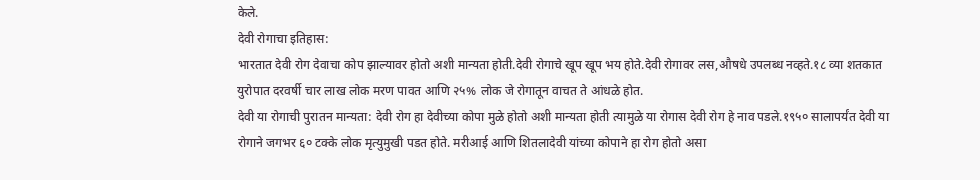केले.
देवी रोगाचा इतिहास:
भारतात देवी रोग देवाचा कोप झाल्यावर होतो अशी मान्यता होती.देवी रोगाचे खूप खूप भय होते.देवी रोगावर लस,औषधे उपलब्ध नव्हते.१८ व्या शतकात युरोपात दरवर्षी चार लाख लोक मरण पावत आणि २५% लोक जे रोगातून वाचत ते आंधळे होत.
देवी या रोगाची पुरातन मान्यता: देवी रोग हा देवीच्या कोपा मुळे होतो अशी मान्यता होती त्यामुळे या रोगास देवी रोग हे नाव पडले.१९५० सालापर्यंत देवी या रोगाने जगभर ६० टक्के लोक मृत्युमुखी पडत होते. मरीआई आणि शितलादेवी यांच्या कोपाने हा रोग होतो असा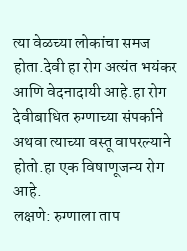त्या वेळच्या लोकांचा समज होता.देवी हा रोग अत्यंत भयंकर आणि वेदनादायी आहे.हा रोग देवीबाधित रुग्णाच्या संपर्काने अथवा त्याच्या वस्तू वापरल्याने होतो.हा एक विषाणूजन्य रोग आहे.
लक्षणे: रुग्णाला ताप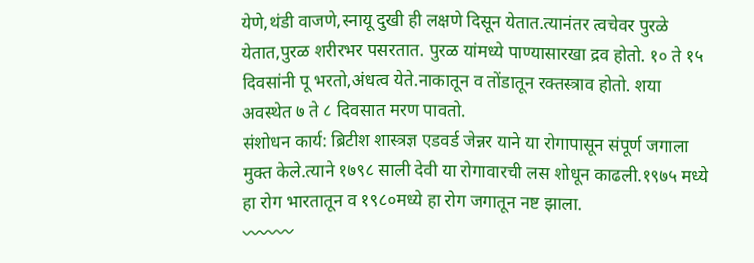येणे,थंडी वाजणे,स्नायू दुखी ही लक्षणे दिसून येतात.त्यानंतर त्वचेवर पुरळे येतात,पुरळ शरीरभर पसरतात. पुरळ यांमध्ये पाण्यासारखा द्रव होतो. १० ते १५ दिवसांनी पू भरतो,अंधत्व येते.नाकातून व तोंडातून रक्तस्त्राव होतो. शया अवस्थेत ७ ते ८ दिवसात मरण पावतो.
संशोधन कार्य: ब्रिटीश शास्त्रज्ञ एडवर्ड जेन्नर याने या रोगापासून संपूर्ण जगाला मुक्त केले.त्याने १७९८ साली देवी या रोगावारची लस शोधून काढली.१९७५ मध्ये हा रोग भारतातून व १९८०मध्ये हा रोग जगातून नष्ट झाला.
〰〰〰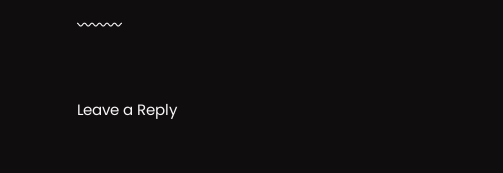〰〰〰


Leave a Reply